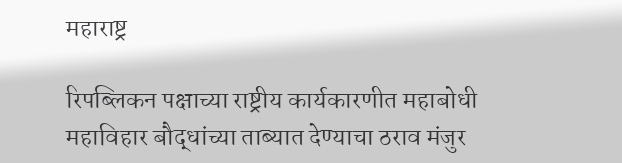महाराष्ट्र

रिपब्लिकन पक्षाच्या राष्ट्रीय कार्यकारणीत महाबोधी महाविहार बौद्धांच्या ताब्यात देण्याचा ठराव मंजुर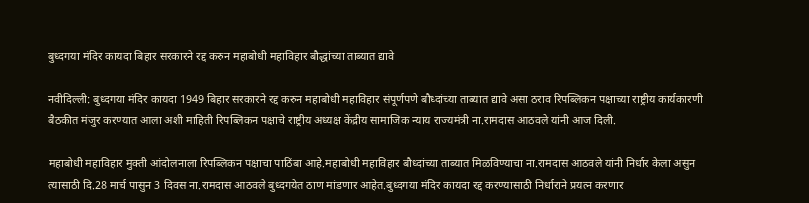बुध्दगया मंदिर कायदा बिहार सरकारने रद्द करुन महाबोधी महाविहार बौद्धांच्या ताब्यात द्यावे

नवीदिल्ली: बुध्दगया मंदिर कायदा 1949 बिहार सरकारने रद्द करुन महाबोधी महाविहार संपूर्णपणे बौध्दांच्या ताब्यात द्यावे असा ठराव रिपब्लिकन पक्षाच्या राष्ट्रीय कार्यकारणी बैठकीत मंजुर करण्यात आला अशी माहिती रिपब्लिकन पक्षाचे राष्ट्रीय अध्यक्ष केंद्रीय सामाजिक न्याय राज्यमंत्री ना.रामदास आठवले यांनी आज दिली.

महाबोधी महाविहार मुक्ती आंदोलनाला रिपब्लिकन पक्षाचा पाठिंबा आहे.महाबोधी महाविहार बौध्दांच्या ताब्यात मिळविण्याचा ना.रामदास आठवले यांनी निर्धार केला असुन त्यासाठी दि.28 मार्च पासुन 3 दिवस ना.रामदास आठवले बुध्दगयेत ठाण मांडणार आहेत.बुध्दगया मंदिर कायदा रद्द करण्यासाठी निर्धाराने प्रयत्न करणार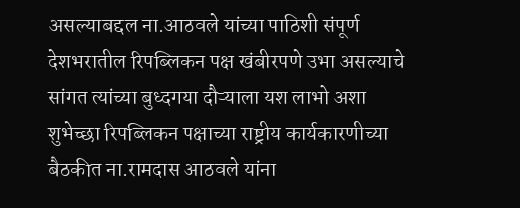असल्याबद्दल ना.आठवले यांच्या पाठिशी संपूर्ण देशभरातील रिपब्लिकन पक्ष खंबीरपणे उभा असल्याचे सांगत त्यांच्या बुध्दगया दौऱ्याला यश लाभो अशा शुभेच्छा रिपब्लिकन पक्षाच्या राष्ट्रीय कार्यकारणीच्या बैठकीत ना.रामदास आठवले यांना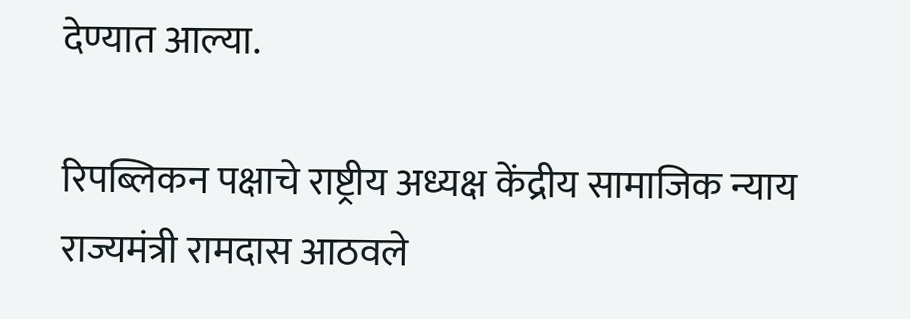देण्यात आल्या.

रिपब्लिकन पक्षाचे राष्ट्रीय अध्यक्ष केंद्रीय सामाजिक न्याय राज्यमंत्री रामदास आठवले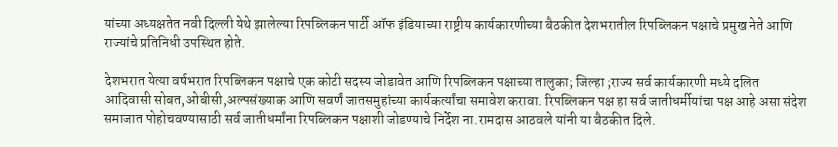यांच्या अध्यक्षतेत नवी दिल्ली येथे झालेल्या रिपब्लिकन पार्टी ऑफ इंडियाच्या राष्ट्रीय कार्यकारणीच्या बैठकीत देशभरातील रिपब्लिकन पक्षाचे प्रमुख नेते आणि राज्यांचे प्रतिनिधी उपस्थित होते.

देशभरात येत्या वर्षभरात रिपब्लिकन पक्षाचे एक कोटी सदस्य जोडावेत आणि रिपब्लिकन पक्षाच्या तालुका; जिल्हा ;राज्य सर्व कार्यकारणी मध्ये दलित आदिवासी सोबत,ओबीसी,अल्पसंख्याक आणि सवर्णं जातसमुहांच्या कार्यकर्त्यांचा समावेश करावा. रिपब्लिकन पक्ष हा सर्व जातीधर्मीयांचा पक्ष आहे असा संदेश समाजात पोहोचवण्यासाठी सर्व जातीधर्मांना रिपब्लिकन पक्षाशी जोडण्याचे निर्देश ना.रामदास आठवले यांनी या बैठकीत दिले.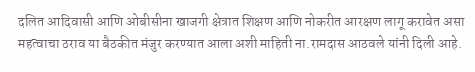दलित आदिवासी आणि ओबीसीना खाजगी क्षेत्रात शिक्षण आणि नोकरीत आरक्षण लागू करावेत असा महत्वाचा ठराव या बैठकीत मंजुर करण्यात आला अशी माहिती ना.रामदास आठवले यांनी दिली आहे.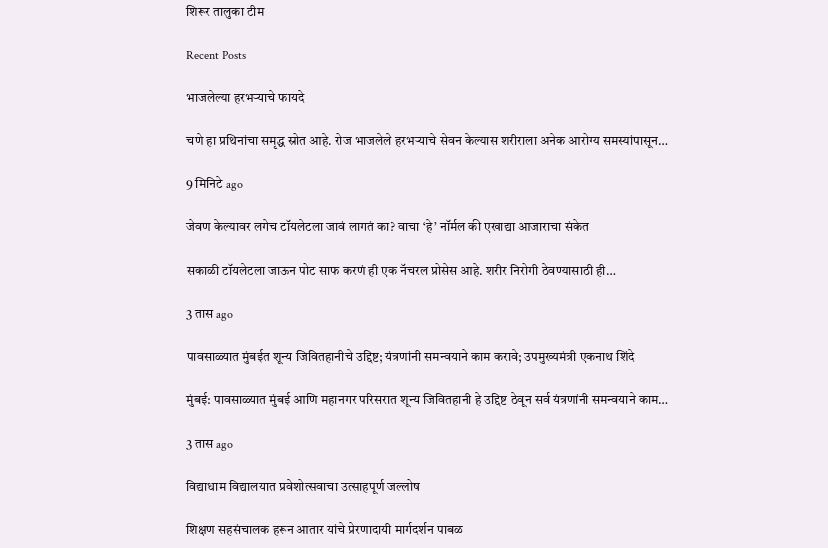शिरूर तालुका टीम

Recent Posts

भाजलेल्या हरभऱ्याचे फायदे

चणे हा प्रथिनांचा समृद्ध स्रोत आहे. रोज भाजलेले हरभऱ्याचे सेवन केल्यास शरीराला अनेक आरोग्य समस्यांपासून…

9 मिनिटे ago

जेवण केल्यावर लगेच टॉयलेटला जावं लागतं का? वाचा ‘हे’ नॉर्मल की एखाद्या आजाराचा संकेत

सकाळी टॉयलेटला जाऊन पोट साफ करणं ही एक नॅचरल प्रोसेस आहे. शरीर निरोगी ठेवण्यासाठी ही…

3 तास ago

पावसाळ्यात मुंबईत शून्य जिवितहानीचे उद्दिष्ट; यंत्रणांनी समन्वयाने काम करावे; उपमुख्यमंत्री एकनाथ शिंदे

मुंबई: पावसाळ्यात मुंबई आणि महानगर परिसरात शून्य जिवितहानी हे उद्दिष्ट ठेवून सर्व यंत्रणांनी समन्वयाने काम…

3 तास ago

विद्याधाम विद्यालयात प्रवेशोत्सवाचा उत्साहपूर्ण जल्लोष

शिक्षण सहसंचालक हरून आतार यांचे प्रेरणादायी मार्गदर्शन पाबळ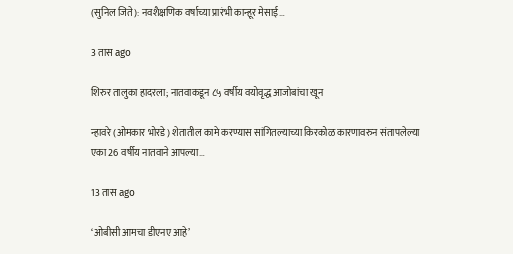(सुनिल जिते): नवशैक्षणिक वर्षाच्या प्रारंभी कान्हूर मेसाई…

3 तास ago

शिरुर तालुका हादरला; नातवाकडून ८५ वर्षीय वयोवृद्ध आजोबांचा खून

न्हावरे (ओमकार भोरडे) शेतातील कामे करण्यास सांगितल्याच्या किरकोळ कारणावरुन संतापलेल्या एका 26 वर्षीय नातवाने आपल्या…

13 तास ago

‘ओबीसी आमचा डीएनए आहे’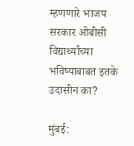म्हणणारे भाजप सरकार ओबीसी विद्यार्थ्यांच्या भविष्याबाबत इतके उदासीन का?

मुंबई: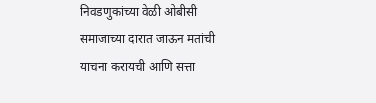निवडणुकांच्या वेळी ओबीसी समाजाच्या दारात जाऊन मतांची याचना करायची आणि सत्ता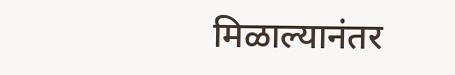मिळाल्यानंतर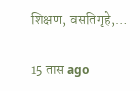शिक्षण, वसतिगृहे,…

15 तास ago